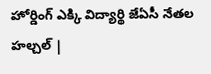హోర్డింగ్ ఎక్కి విద్యార్థి జేఏసీ నేతల హల్చల్ |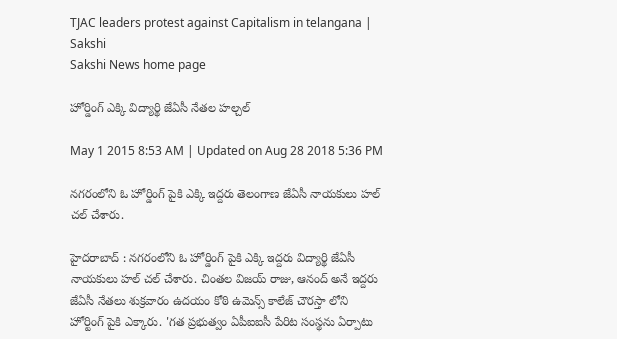TJAC leaders protest against Capitalism in telangana | Sakshi
Sakshi News home page

హోర్డింగ్ ఎక్కి విద్యార్థి జేఏసీ నేతల హల్చల్

May 1 2015 8:53 AM | Updated on Aug 28 2018 5:36 PM

నగరంలోని ఓ హోర్డింగ్‌ పైకి ఎక్కి ఇద్దరు తెలంగాణ జేఏసీ నాయకులు హల్ చల్ చేశారు.

హైదరాబాద్ : నగరంలోని ఓ హోర్డింగ్‌ పైకి ఎక్కి ఇద్దరు విద్యార్థి జేఏసీ నాయకులు హల్ చల్ చేశారు. చింతల విజయ్ రాజు, ఆనంద్ అనే ఇద్దరు జేఏసీ నేతలు శుక్రవారం ఉదయం కోఠి ఉమెన్స్ కాలేజ్ చౌరస్తా లోని హోర్టింగ్ పైకి ఎక్కారు. 'గత ప్రభుత్వం ఏపీఐఐసీ పేరిట సంస్థను ఏర్పాటు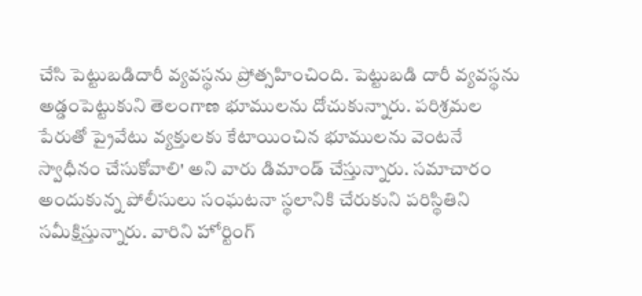చేసి పెట్టుబడిదారీ వ్యవస్థను ప్రోత్సహించింది. పెట్టుబడి దారీ వ్యవస్థను అడ్డంపెట్టుకుని తెలంగాణ భూములను దోచుకున్నారు. పరిశ్రమల పేరుతో ప్రైవేటు వ్యక్తులకు కేటాయించిన భూములను వెంటనే స్వాధీనం చేసుకోవాలి' అని వారు డిమాండ్ చేస్తున్నారు. సమాచారం అందుకున్న పోలీసులు సంఘటనా స్థలానికి చేరుకుని పరిస్థితిని సమీక్షిస్తున్నారు. వారిని హోర్టింగ్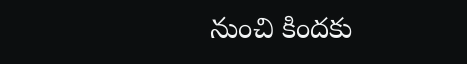నుంచి కిందకు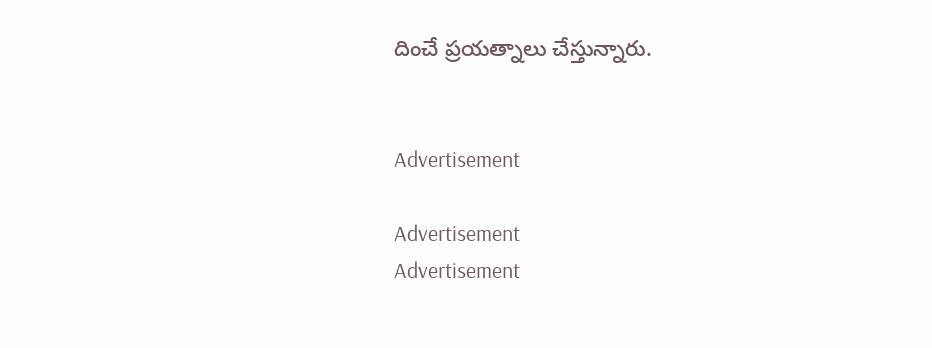దించే ప్రయత్నాలు చేస్తున్నారు.


Advertisement

Advertisement
Advertisement